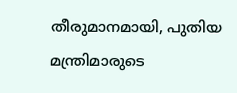തീരുമാനമായി, പുതിയ മന്ത്രിമാരുടെ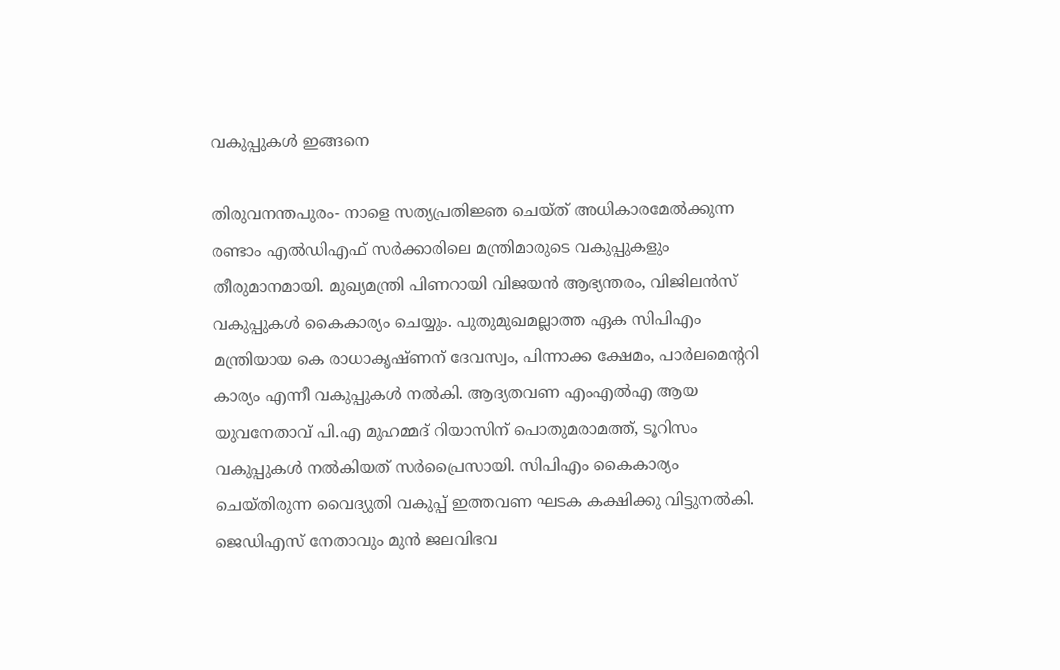വകുപ്പുകള്‍ ഇങ്ങനെ

തിരുവനന്തപുരം- നാളെ സത്യപ്രതിജ്ഞ ചെയ്ത് അധികാരമേല്‍ക്കുന്ന രണ്ടാം എല്‍ഡിഎഫ് സര്‍ക്കാരിലെ മന്ത്രിമാരുടെ വകുപ്പുകളും തീരുമാനമായി. മുഖ്യമന്ത്രി പിണറായി വിജയന്‍ ആഭ്യന്തരം, വിജിലന്‍സ് വകുപ്പുകള്‍ കൈകാര്യം ചെയ്യും. പുതുമുഖമല്ലാത്ത ഏക സിപിഎം മന്ത്രിയായ കെ രാധാകൃഷ്ണന് ദേവസ്വം, പിന്നാക്ക ക്ഷേമം, പാർലമെന്ററി കാര്യം എന്നീ വകുപ്പുകൾ നല്‍കി. ആദ്യതവണ എംഎല്‍എ ആയ യുവനേതാവ് പി.എ മുഹമ്മദ് റിയാസിന് പൊതുമരാമത്ത്, ടൂറിസം വകുപ്പുകള്‍ നല്‍കിയത് സര്‍പ്രൈസായി. സിപിഎം കൈകാര്യം ചെയ്തിരുന്ന വൈദ്യുതി വകുപ്പ് ഇത്തവണ ഘടക കക്ഷിക്കു വിട്ടുനല്‍കി. ജെഡിഎസ് നേതാവും മുന്‍ ജലവിഭവ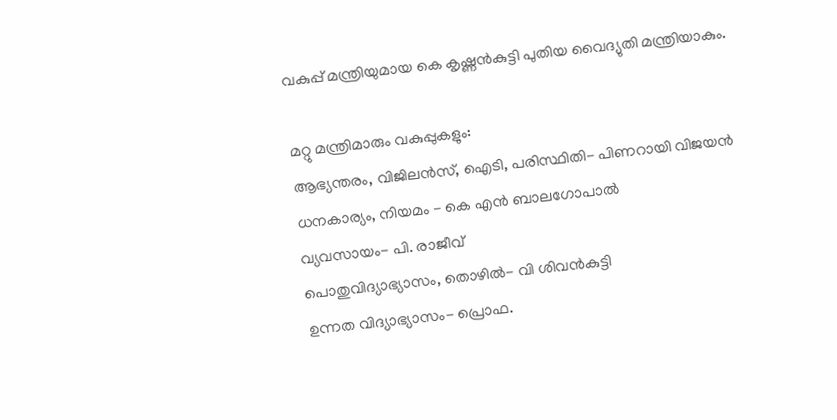വകുപ്പ് മന്ത്രിയുമായ കെ കൃഷ്ണന്‍കുട്ടി പുതിയ വൈദ്യുതി മന്ത്രിയാകും.

മറ്റു മന്ത്രിമാരും വകുപ്പുകളും:
ആഭ്യന്തരം, വിജിലൻസ്, ഐടി, പരിസ്ഥിതി- പിണറായി വിജയൻ
ധനകാര്യം, നിയമം - കെ എന്‍ ബാലഗോപാല്‍
വ്യവസായം- പി. രാജീവ്
പൊതുവിദ്യാഭ്യാസം, തൊഴിൽ- വി ശിവന്‍കുട്ടി
ഉന്നത വിദ്യാഭ്യാസം- പ്രൊഫ.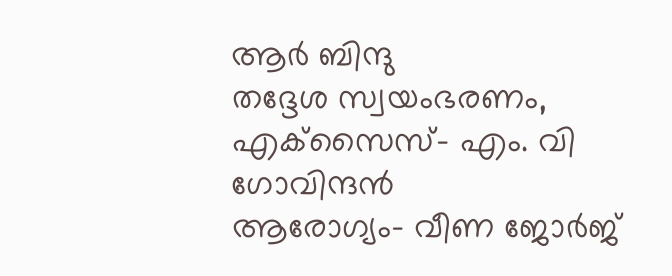ആര്‍ ബിന്ദു
തദ്ദേശ സ്വയംഭരണം, എക്‌സൈസ്- എം. വി ഗോവിന്ദന്‍
ആരോഗ്യം- വീണ ജോര്‍ജ്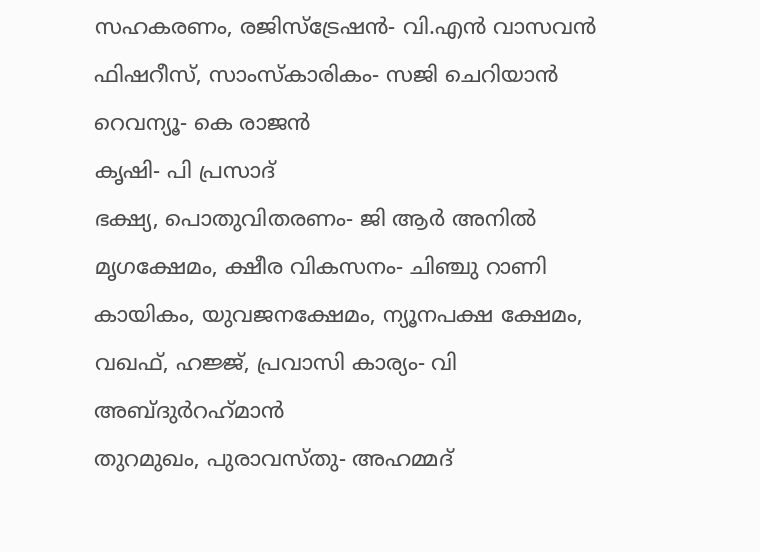സഹകരണം, രജിസ്‌ട്രേഷന്‍- വി.എന്‍ വാസവന്‍
ഫിഷറീസ്, സാംസ്‌കാരികം- സജി ചെറിയാന്‍
റെവന്യൂ- കെ രാജൻ
കൃഷി- പി പ്രസാദ്
ഭക്ഷ്യ, പൊതുവിതരണം- ജി ആർ അനിൽ
മൃഗക്ഷേമം, ക്ഷീര വികസനം- ചിഞ്ചു റാണി
കായികം, യുവജനക്ഷേമം, ന്യൂനപക്ഷ ക്ഷേമം, വഖഫ്, ഹജ്ജ്‌, പ്രവാസി കാര്യം- വി അബ്ദുര്‍റഹ്‌മാന്‍
തുറമുഖം, പുരാവസ്തു- അഹമ്മദ്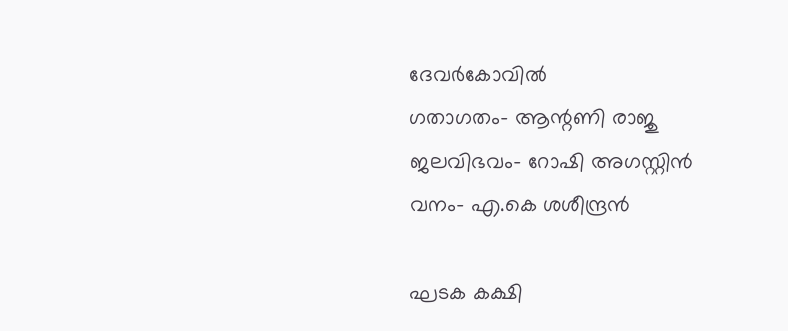ദേവര്‍കോവില്‍
ഗതാഗതം- ആന്റണി രാജു
ജലവിഭവം- റോഷി അഗസ്റ്റിന്‍
വനം- എ.കെ ശശീന്ദ്രന്‍

ഘടക കക്ഷി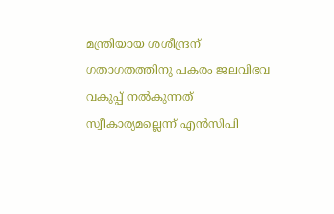മന്ത്രിയായ ശശീന്ദ്രന് ഗതാഗതത്തിനു പകരം ജലവിഭവ വകുപ്പ് നല്‍കുന്നത് സ്വീകാര്യമല്ലെന്ന് എന്‍സിപി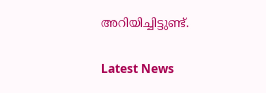അറിയിച്ചിട്ടുണ്ട്.

Latest News